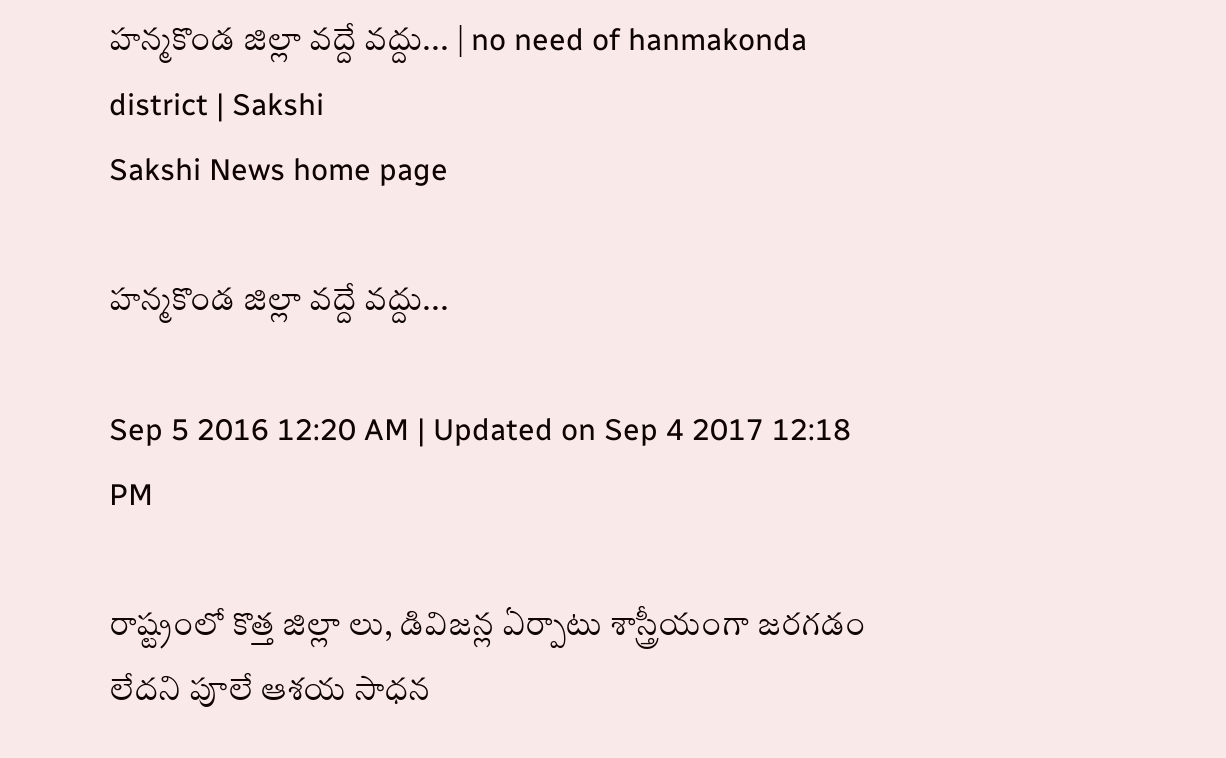హన్మకొండ జిల్లా వద్దే వద్దు... | no need of hanmakonda district | Sakshi
Sakshi News home page

హన్మకొండ జిల్లా వద్దే వద్దు...

Sep 5 2016 12:20 AM | Updated on Sep 4 2017 12:18 PM

రాష్ట్రంలో కొత్త జిల్లా లు, డివిజన్ల ఏర్పాటు శాస్త్రీయంగా జరగడం లేదని పూలే ఆశయ సాధన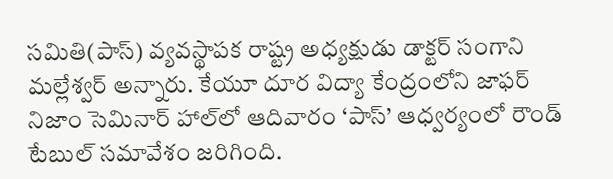సమితి(పాస్‌) వ్యవస్థాపక రాష్ట్ర అధ్యక్షుడు డాక్టర్‌ సంగాని మల్లేశ్వర్‌ అన్నారు. కేయూ దూర విద్యా కేంద్రంలోని జాఫర్‌ నిజాం సెమినార్‌ హాల్‌లో ఆదివారం ‘పాస్‌’ ఆధ్వర్యంలో రౌండ్‌ టేబుల్‌ సమావేశం జరిగింది.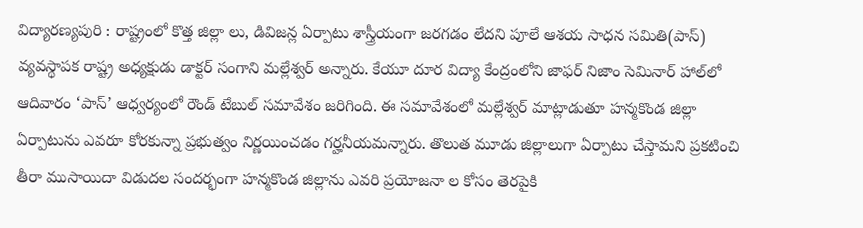విద్యారణ్యపురి : రాష్ట్రంలో కొత్త జిల్లా లు, డివిజన్ల ఏర్పాటు శాస్త్రీయంగా జరగడం లేదని పూలే ఆశయ సాధన సమితి(పాస్‌) వ్యవస్థాపక రాష్ట్ర అధ్యక్షుడు డాక్టర్‌ సంగాని మల్లేశ్వర్‌ అన్నారు. కేయూ దూర విద్యా కేంద్రంలోని జాఫర్‌ నిజాం సెమినార్‌ హాల్‌లో ఆదివారం ‘పాస్‌’ ఆధ్వర్యంలో రౌండ్‌ టేబుల్‌ సమావేశం జరిగింది. ఈ సమావేశంలో మల్లేశ్వర్‌ మాట్లాడుతూ హన్మకొండ జిల్లా ఏర్పాటును ఎవరూ కోరకున్నా ప్రభుత్వం నిర్ణయించడం గర్హనీయమన్నారు. తొలుత మూడు జిల్లాలుగా ఏర్పాటు చేస్తామని ప్రకటించి తీరా ముసాయిదా విడుదల సందర్భంగా హన్మకొండ జిల్లాను ఎవరి ప్రయోజనా ల కోసం తెరపైకి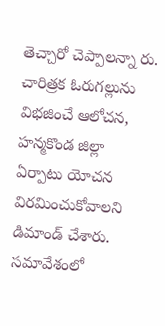తెచ్చారో చెప్పాలన్నా రు. చారిత్రక ఓరుగల్లును విభజించే ఆలోచన, హన్మకొండ జిల్లా ఏర్పాటు యోచన విరమించుకోవాలని డిమాండ్‌ చేశారు. సమావేశంలో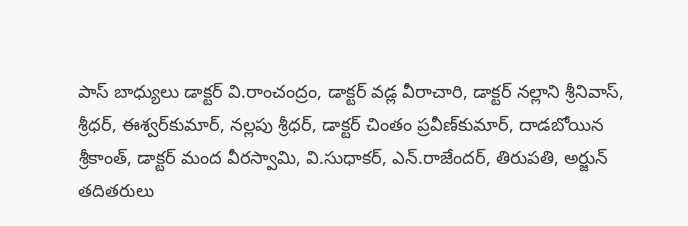పాస్‌ బాధ్యులు డాక్టర్‌ వి.రాంచంద్రం, డాక్టర్‌ వడ్ల వీరాచారి, డాక్టర్‌ నల్లాని శ్రీనివాస్, శ్రీధర్, ఈశ్వర్‌కుమార్, నల్లపు శ్రీధర్, డాక్టర్‌ చింతం ప్రవీణ్‌కుమార్, దాడబోయిన శ్రీకాంత్, డాక్టర్‌ మంద వీరస్వామి, వి.సుధాకర్, ఎన్‌.రాజేందర్, తిరుపతి, అర్జున్‌ తదితరులు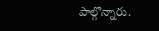పాల్గొన్నారు.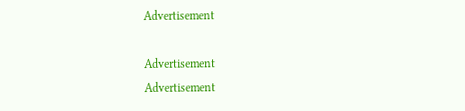Advertisement

Advertisement
Advertisement